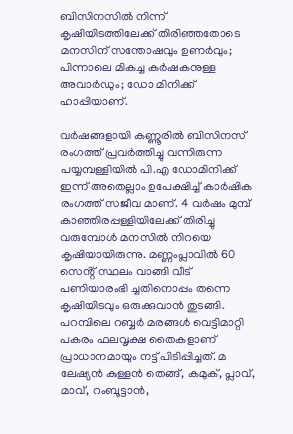ബിസിനസിൽ നിന്ന് കൃഷിയിടത്തിലേക്ക് തിരിഞ്ഞതോടെ മനസിന് സന്തോഷവും ഉണർവും; പിന്നാലെ മികച്ച കർഷകനുള്ള അവാർഡും; ഡോ മിനിക്ക് ഹാപ്പിയാണ്.

വർഷങ്ങളായി കണ്ണൂരിൽ ബിസിനസ് രംഗത്ത് പ്രവർത്തിച്ചു വന്നിരുന്ന പയ്യമ്പള്ളിയിൽ പി.എ ഡോമിനിക്ക് ഇന്ന് അതെല്ലാം ഉപേക്ഷിച്ച് കാർഷിക രംഗത്ത് സജീവ മാണ്. 4 വർഷം മുമ്പ് കാഞ്ഞിരപ്പള്ളിയിലേക്ക് തിരിച്ചു വരുമ്പോൾ മനസിൽ നിറയെ കൃഷിയായിരുന്നു. മണ്ണംപ്ലാവിൽ 60 സെൻ്റ് സ്ഥലം വാങ്ങി വീട് പണിയാരംഭി ച്ചതിനൊപ്പം തന്നെ കൃഷിയിടവും ഒരുക്കുവാൻ തുടങ്ങി. പറമ്പിലെ റബ്ബർ മരങ്ങൾ വെട്ടിമാറ്റി പകരം ഫലവൃക്ഷ തൈകളാണ് പ്രാധാനമായും നട്ട് പിടിപ്പിച്ചത്. മ ലേഷ്യൻ കുള്ളൻ തെങ്ങ്, കമുക്, പ്ലാവ്, മാവ്, റംബൂട്ടാൻ,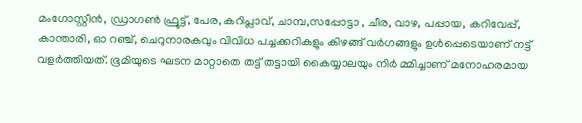മംഗോസ്റ്റീൻ, ഡ്രാഗൺ ഫ്രൂട്ട്, പേര, കറിപ്ലാവ്, ചാമ്പ,സപ്പോട്ടാ , ചീര, വാഴ, പപ്പായ, കറിവേപ്പ്, കാന്താരി, ഓ റഞ്ച്, ചെറുനാരകവും വിവിധ പച്ചക്കറികളും കിഴങ്ങ് വർഗങ്ങളും ഉൾപ്പെടെയാണ് നട്ട് വളർത്തിയത്. ഭൂമിയുടെ ഘടന മാറ്റാതെ തട്ട് തട്ടായി കൈയ്യാലയും നിർ മ്മിച്ചാണ് മനോഹരമായ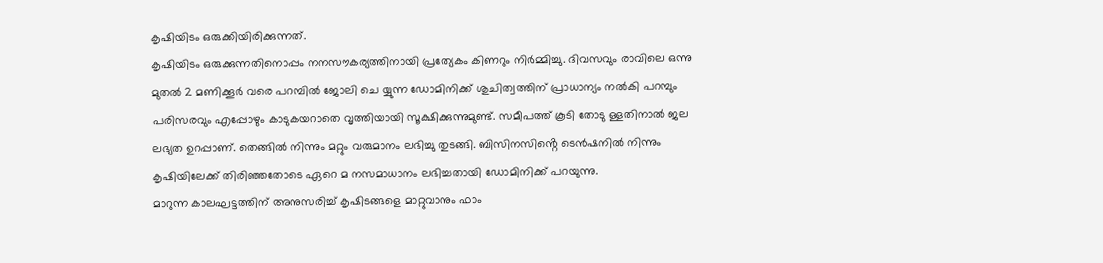കൃഷിയിടം ഒരുക്കിയിരിക്കുന്നത്.
കൃഷിയിടം ഒരുക്കുന്നതിനൊപ്പം നനസൗകര്യത്തിനായി പ്രത്യേകം കിണറും നിർമ്മിച്ചു. ദിവസവും രാവിലെ ഒന്നു മുതൽ 2 മണിക്കൂർ വരെ പറമ്പിൽ ജോലി ചെ യ്യുന്ന ഡോമിനിക്ക് ശുചിത്വത്തിന് പ്രാധാന്യം നൽകി പറമ്പും പരിസരവും എപ്പോഴും കാടുകയറാതെ വൃത്തിയായി സൂക്ഷിക്കുന്നുമുണ്ട്. സമീപത്ത് കൂടി തോടു ള്ളതിനാൽ ജല ലഭ്യത ഉറപ്പാണ്. തെങ്ങിൽ നിന്നും മറ്റും വരുമാനം ലഭിച്ചു തുടങ്ങി. ബിസിനസിൻ്റെ ടെൻഷനിൽ നിന്നും കൃഷിയിലേക്ക് തിരിഞ്ഞതോടെ ഏറെ മ നസമാധാനം ലഭിച്ചതായി ഡോമിനിക്ക് പറയുന്നു.
മാറുന്ന കാലഘട്ടത്തിന് അനുസരിച്ച് കൃഷിടങ്ങളെ മാറ്റുവാനും ഫാം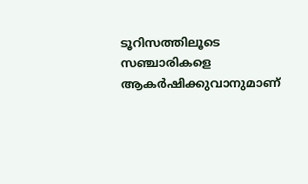ടൂറിസത്തിലൂടെ സഞ്ചാരികളെ ആകർഷിക്കുവാനുമാണ്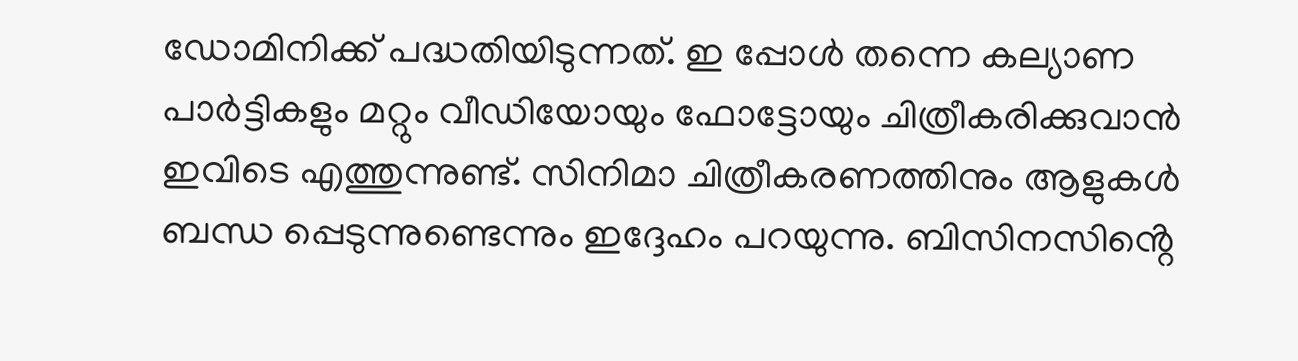ഡോമിനിക്ക് പദ്ധതിയിടുന്നത്. ഇ പ്പോൾ തന്നെ കല്യാണ പാർട്ടികളും മറ്റും വീഡിയോയും ഫോട്ടോയും ചിത്രീകരിക്കുവാൻ ഇവിടെ എത്തുന്നുണ്ട്. സിനിമാ ചിത്രീകരണത്തിനും ആളുകൾ ബന്ധ പ്പെടുന്നുണ്ടെന്നും ഇദ്ദേഹം പറയുന്നു. ബിസിനസിൻ്റെ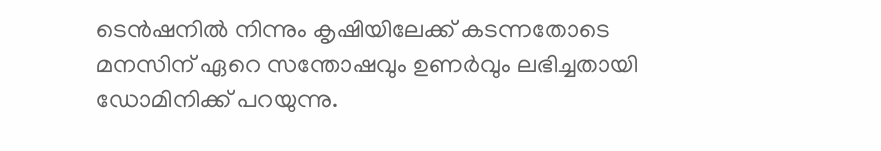ടെൻഷനിൽ നിന്നും കൃഷിയിലേക്ക് കടന്നതോടെ മനസിന് ഏറെ സന്തോഷവും ഉണർവും ലഭിച്ചതായി ഡോമിനിക്ക് പറയുന്നു.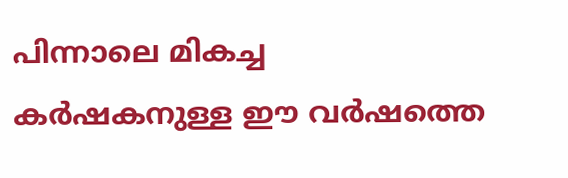പിന്നാലെ മികച്ച കർഷകനുള്ള ഈ വർഷത്തെ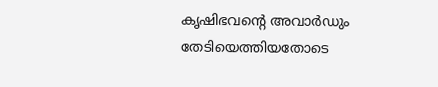കൃഷിഭവൻ്റെ അവാർഡും തേടിയെത്തിയതോടെ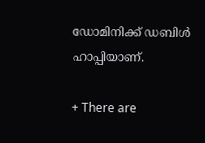ഡോമിനിക്ക് ഡബിൾ ഹാപ്പിയാണ്.

+ There are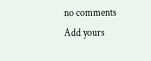no comments
Add yours